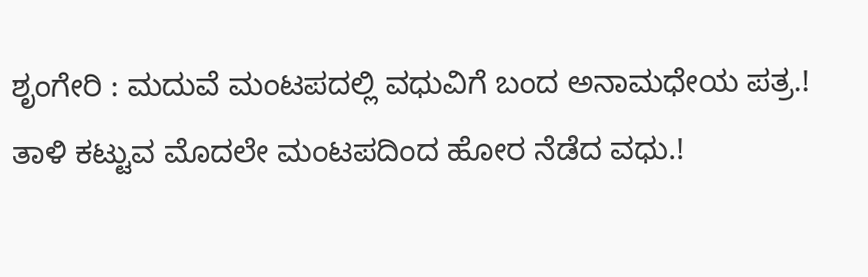ಶೃಂಗೇರಿ : ಮದುವೆ ಮಂಟಪದಲ್ಲಿ ವಧುವಿಗೆ ಬಂದ ಅನಾಮಧೇಯ ಪತ್ರ.! ತಾಳಿ ಕಟ್ಟುವ ಮೊದಲೇ ಮಂಟಪದಿಂದ ಹೋರ ನೆಡೆದ ವಧು.!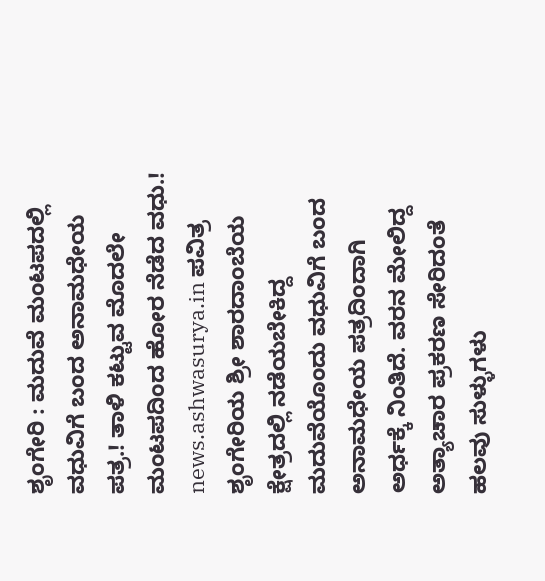ಶೃಂಗೇರಿ : ಮದುವೆ ಮಂಟಪದಲ್ಲಿ ವಧುವಿಗೆ ಬಂದ ಅನಾಮಧೇಯ ಪತ್ರ.! ತಾಳಿ ಕಟ್ಟುವ ಮೊದಲೇ ಮಂಟಪದಿಂದ ಹೋರ ನೆಡೆದ ವಧು.! news.ashwasurya.in ಪವಿತ್ರ ಶೃಂಗೇರಿಯ ಶ್ರೀ ಶಾರದಾಂಬೆಯ ಕ್ಷೇತ್ರದಲ್ಲಿ ನಡೆಯಬೇಕಿದ್ದ ಮದುವೆಯೊಂದು ವಧುವಿಗೆ ಬಂದ ಅನಾಮಧೇಯ ಪತ್ರದಿಂದಾಗಿ ಅರ್ಧಕ್ಕೆ ನಿಂತಿದೆ. ವರನ ಮೇಲಿದ್ದ ಅತ್ಯಾಚಾರ ಪ್ರಕರಣ ಸೇರಿದಂತೆ ಹಲವು ಸುಳ್ಳುಗಳು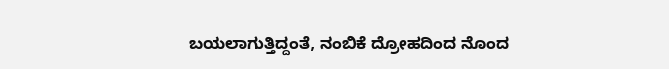ಬಯಲಾಗುತ್ತಿದ್ದಂತೆ, ನಂಬಿಕೆ ದ್ರೋಹದಿಂದ ನೊಂದ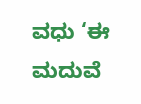ವಧು ‘ಈ ಮದುವೆ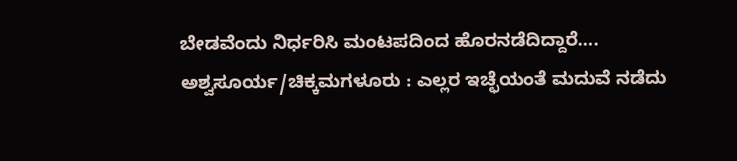ಬೇಡವೆಂದು ನಿರ್ಧರಿಸಿ ಮಂಟಪದಿಂದ ಹೊರನಡೆದಿದ್ದಾರೆ…. ಅಶ್ವಸೂರ್ಯ/ಚಿಕ್ಕಮಗಳೂರು : ಎಲ್ಲರ ಇಚ್ಛೆಯಂತೆ ಮದುವೆ ನಡೆದು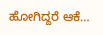ಹೋಗಿದ್ದರೆ ಆಕೆ…